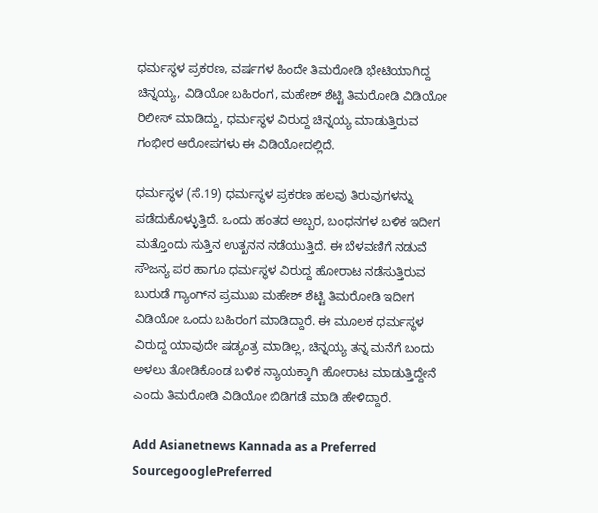ಧರ್ಮಸ್ಥಳ ಪ್ರಕರಣ, ವರ್ಷಗಳ ಹಿಂದೇ ತಿಮರೋಡಿ ಭೇಟಿಯಾಗಿದ್ದ ಚಿನ್ನಯ್ಯ, ವಿಡಿಯೋ ಬಹಿರಂಗ, ಮಹೇಶ್ ಶೆಟ್ಟಿ ತಿಮರೋಡಿ ವಿಡಿಯೋ ರಿಲೀಸ್ ಮಾಡಿದ್ದು, ಧರ್ಮಸ್ಥಳ ವಿರುದ್ದ ಚಿನ್ನಯ್ಯ ಮಾಡುತ್ತಿರುವ ಗಂಭೀರ ಆರೋಪಗಳು ಈ ವಿಡಿಯೋದಲ್ಲಿದೆ.

ಧರ್ಮಸ್ಥಳ (ಸೆ.19) ಧರ್ಮಸ್ಥಳ ಪ್ರಕರಣ ಹಲವು ತಿರುವುಗಳನ್ನು ಪಡೆದುಕೊಳ್ಳುತ್ತಿದೆ. ಒಂದು ಹಂತದ ಅಬ್ಬರ, ಬಂಧನಗಳ ಬಳಿಕ ಇದೀಗ ಮತ್ತೊಂದು ಸುತ್ತಿನ ಉತ್ಖನನ ನಡೆಯುತ್ತಿದೆ. ಈ ಬೆಳವಣಿಗೆ ನಡುವೆ ಸೌಜನ್ಯ ಪರ ಹಾಗೂ ಧರ್ಮಸ್ಥಳ ವಿರುದ್ದ ಹೋರಾಟ ನಡೆಸುತ್ತಿರುವ ಬುರುಡೆ ಗ್ಯಾಂಗ್‌ನ ಪ್ರಮುಖ ಮಹೇಶ್ ಶೆಟ್ಟಿ ತಿಮರೋಡಿ ಇದೀಗ ವಿಡಿಯೋ ಒಂದು ಬಹಿರಂಗ ಮಾಡಿದ್ದಾರೆ. ಈ ಮೂಲಕ ಧರ್ಮಸ್ಥಳ ವಿರುದ್ದ ಯಾವುದೇ ಷಡ್ಯಂತ್ರ ಮಾಡಿಲ್ಲ, ಚಿನ್ನಯ್ಯ ತನ್ನ ಮನೆಗೆ ಬಂದು ಅಳಲು ತೋಡಿಕೊಂಡ ಬಳಿಕ ನ್ಯಾಯಕ್ಕಾಗಿ ಹೋರಾಟ ಮಾಡುತ್ತಿದ್ದೇನೆ ಎಂದು ತಿಮರೋಡಿ ವಿಡಿಯೋ ಬಿಡಿಗಡೆ ಮಾಡಿ ಹೇಳಿದ್ದಾರೆ.

Add Asianetnews Kannada as a Preferred SourcegooglePreferred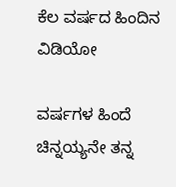ಕೆಲ ವರ್ಷದ ಹಿಂದಿನ ವಿಡಿಯೋ

ವರ್ಷಗಳ ಹಿಂದೆ ಚಿನ್ನಯ್ಯನೇ ತನ್ನ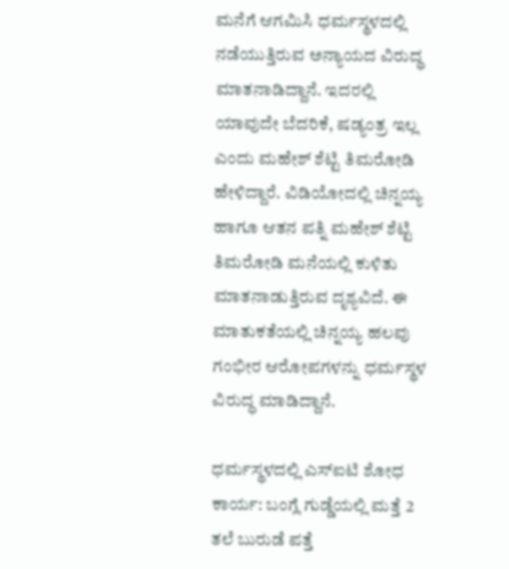ಮನೆಗೆ ಆಗಮಿಸಿ ಧರ್ಮಸ್ಥಳದಲ್ಲಿ ನಡೆಯುತ್ತಿರುವ ಅನ್ಯಾಯದ ವಿರುದ್ಧ ಮಾತನಾಡಿದ್ದಾನೆ. ಇದರಲ್ಲಿ ಯಾವುದೇ ಬೆದರಿಕೆ, ಷಡ್ಯಂತ್ರ ಇಲ್ಲ ಎಂದು ಮಹೇಶ್ ಶೆಟ್ಟಿ ತಿಮರೋಡಿ ಹೇಳಿದ್ದಾರೆ. ವಿಡಿಯೋದಲ್ಲಿ ಚಿನ್ನಯ್ಯ ಹಾಗೂ ಆತನ ಪತ್ನಿ ಮಹೇಶ್ ಶೆಟ್ಟಿ ತಿಮರೋಡಿ ಮನೆಯಲ್ಲಿ ಕುಳಿತು ಮಾತನಾಡುತ್ತಿರುವ ದೃಶ್ಯವಿದೆ. ಈ ಮಾತುಕತೆಯಲ್ಲಿ ಚಿನ್ನಯ್ಯ ಹಲವು ಗಂಭೀರ ಆರೋಪಗಳನ್ನು ಧರ್ಮಸ್ಥಳ ವಿರುದ್ಧ ಮಾಡಿದ್ದಾನೆ.

ಧರ್ಮಸ್ಥಳದಲ್ಲಿ ಎಸ್ಐಟಿ ಶೋಧ ಕಾರ್ಯ: ಬಂಗ್ಲೆ ಗುಡ್ಡೆಯಲ್ಲಿ ಮತ್ತೆ 2 ತಲೆ ಬುರುಡೆ ಪತ್ತೆ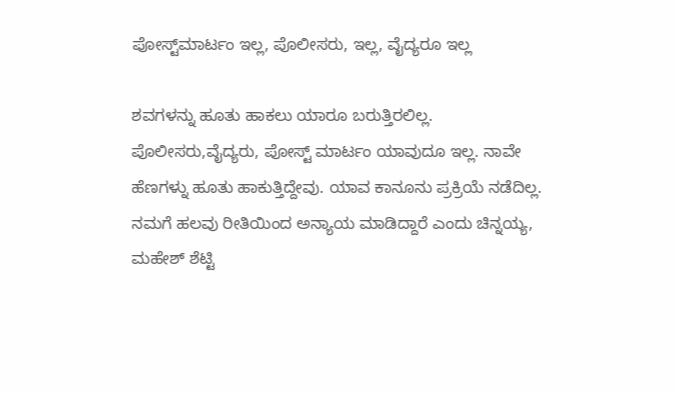ಪೋಸ್ಟ್‌ಮಾರ್ಟಂ ಇಲ್ಲ, ಪೊಲೀಸರು, ಇಲ್ಲ, ವೈದ್ಯರೂ ಇಲ್ಲ

ಶವಗಳನ್ನು ಹೂತು ಹಾಕಲು ಯಾರೂ ಬರುತ್ತಿರಲಿಲ್ಲ. ಪೊಲೀಸರು,ವೈದ್ಯರು, ಪೋಸ್ಟ್ ಮಾರ್ಟಂ ಯಾವುದೂ ಇಲ್ಲ. ನಾವೇ ಹೆಣಗಳ್ನು ಹೂತು ಹಾಕುತ್ತಿದ್ದೇವು. ಯಾವ ಕಾನೂನು ಪ್ರಕ್ರಿಯೆ ನಡೆದಿಲ್ಲ. ನಮಗೆ ಹಲವು ರೀತಿಯಿಂದ ಅನ್ಯಾಯ ಮಾಡಿದ್ದಾರೆ ಎಂದು ಚಿನ್ನಯ್ಯ, ಮಹೇಶ್ ಶೆಟ್ಟಿ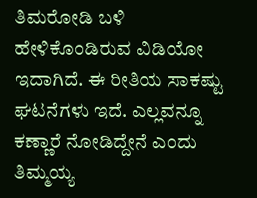ತಿಮರೋಡಿ ಬಳಿ ಹೇಳಿಕೊಂಡಿರುವ ವಿಡಿಯೋ ಇದಾಗಿದೆ. ಈ ರೀತಿಯ ಸಾಕಷ್ಟು ಘಟನೆಗಳು ಇದೆ. ಎಲ್ಲವನ್ನೂ ಕಣ್ಣಾರೆ ನೋಡಿದ್ದೇನೆ ಎಂದು ತಿಮ್ಮಯ್ಯ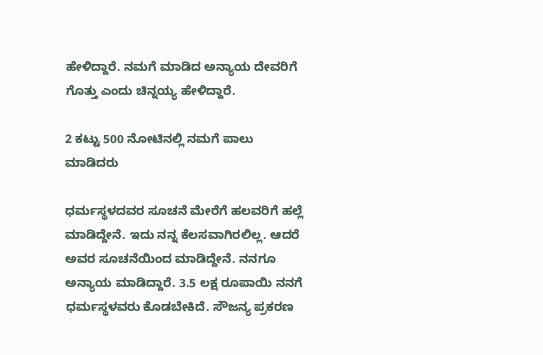ಹೇಳಿದ್ದಾರೆ. ನಮಗೆ ಮಾಡಿದ ಅನ್ಯಾಯ ದೇವರಿಗೆ ಗೊತ್ತು ಎಂದು ಚಿನ್ನಯ್ಯ ಹೇಳಿದ್ದಾರೆ.

2 ಕಟ್ಟು 500 ನೋಟಿನಲ್ಲಿ ನಮಗೆ ಪಾಲು ಮಾಡಿದರು

ಧರ್ಮಸ್ಥಳದವರ ಸೂಚನೆ ಮೇರೆಗೆ ಹಲವರಿಗೆ ಹಲ್ಲೆ ಮಾಡಿದ್ದೇನೆ. ಇದು ನನ್ನ ಕೆಲಸವಾಗಿರಲಿಲ್ಲ. ಆದರೆ ಅವರ ಸೂಚನೆಯಿಂದ ಮಾಡಿದ್ದೇನೆ. ನನಗೂ ಅನ್ಯಾಯ ಮಾಡಿದ್ದಾರೆ. 3.5 ಲಕ್ಷ ರೂಪಾಯಿ ನನಗೆ ಧರ್ಮಸ್ಥಳವರು ಕೊಡಬೇಕಿದೆ. ಸೌಜನ್ಯ ಪ್ರಕರಣ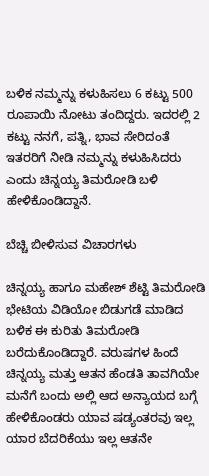ಬಳಿಕ ನಮ್ಮನ್ನು ಕಳುಹಿಸಲು 6 ಕಟ್ಟು 500 ರೂಪಾಯಿ ನೋಟು ತಂದಿದ್ದರು. ಇದರಲ್ಲಿ 2 ಕಟ್ಟು ನನಗೆ, ಪತ್ನಿ, ಭಾವ ಸೇರಿದಂತೆ ಇತರರಿಗೆ ನೀಡಿ ನಮ್ಮನ್ನು ಕಳುಹಿಸಿದರು ಎಂದು ಚಿನ್ನಯ್ಯ ತಿಮರೋಡಿ ಬಳಿ ಹೇಳಿಕೊಂಡಿದ್ದಾನೆ.

ಬೆಚ್ಚಿ ಬೀಳಿಸುವ ವಿಚಾರಗಳು

ಚಿನ್ನಯ್ಯ ಹಾಗೂ ಮಹೇಶ್ ಶೆಟ್ಟಿ ತಿಮರೋಡಿ ಭೇಟಿಯ ವಿಡಿಯೋ ಬಿಡುಗಡೆ ಮಾಡಿದ ಬಳಿಕ ಈ ಕುರಿತು ತಿಮರೋಡಿ ಬರೆದುಕೊಂಡಿದ್ದಾರೆ. ವರುಷಗಳ ಹಿಂದೆ ಚಿನ್ನಯ್ಯ ಮತ್ತು ಆತನ ಹೆಂಡತಿ ತಾವಗಿಯೇ ಮನೆಗೆ ಬಂದು ಅಲ್ಲಿ ಆದ ಅನ್ಯಾಯದ ಬಗ್ಗೆ ಹೇಳಿಕೊಂಡರು ಯಾವ ಷಡ್ಯಂತರವು ಇಲ್ಲ ಯಾರ ಬೆದರಿಕೆಯು ಇಲ್ಲ ಆತನೇ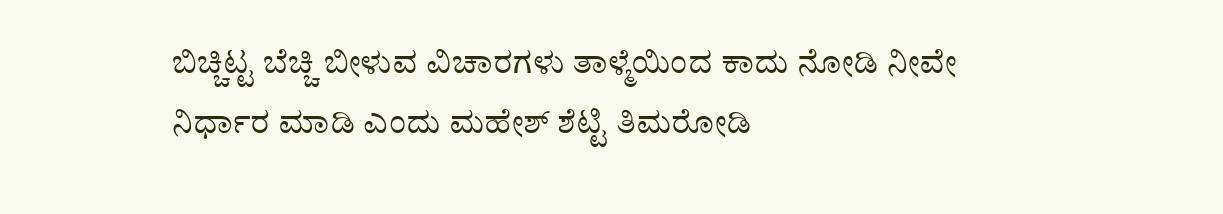ಬಿಚ್ಚಿಟ್ಟ ಬೆಚ್ಚಿ ಬೀಳುವ ವಿಚಾರಗಳು ತಾಳ್ಮೆಯಿಂದ ಕಾದು ನೋಡಿ ನೀವೇ ನಿರ್ಧಾರ ಮಾಡಿ ಎಂದು ಮಹೇಶ್ ಶೆಟ್ಟಿ ತಿಮರೋಡಿ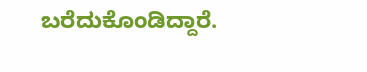ಬರೆದುಕೊಂಡಿದ್ದಾರೆ.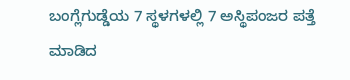ಬಂಗ್ಲೆಗುಡ್ಡೆಯ 7 ಸ್ಥಳಗಳಲ್ಲಿ 7 ಅಸ್ಥಿಪಂಜರ ಪತ್ತೆ ಮಾಡಿದ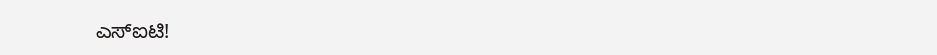ಎಸ್‌ಐಟಿ!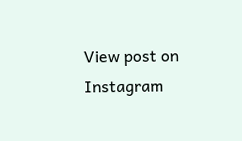View post on Instagram